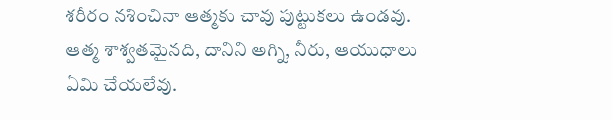శరీరం నశించినా ఆత్మకు చావు పుట్టుకలు ఉండవు. ఆత్మ శాశ్వతమైనది, దానిని అగ్ని, నీరు, ఆయుధాలు ఏమి చేయలేవు.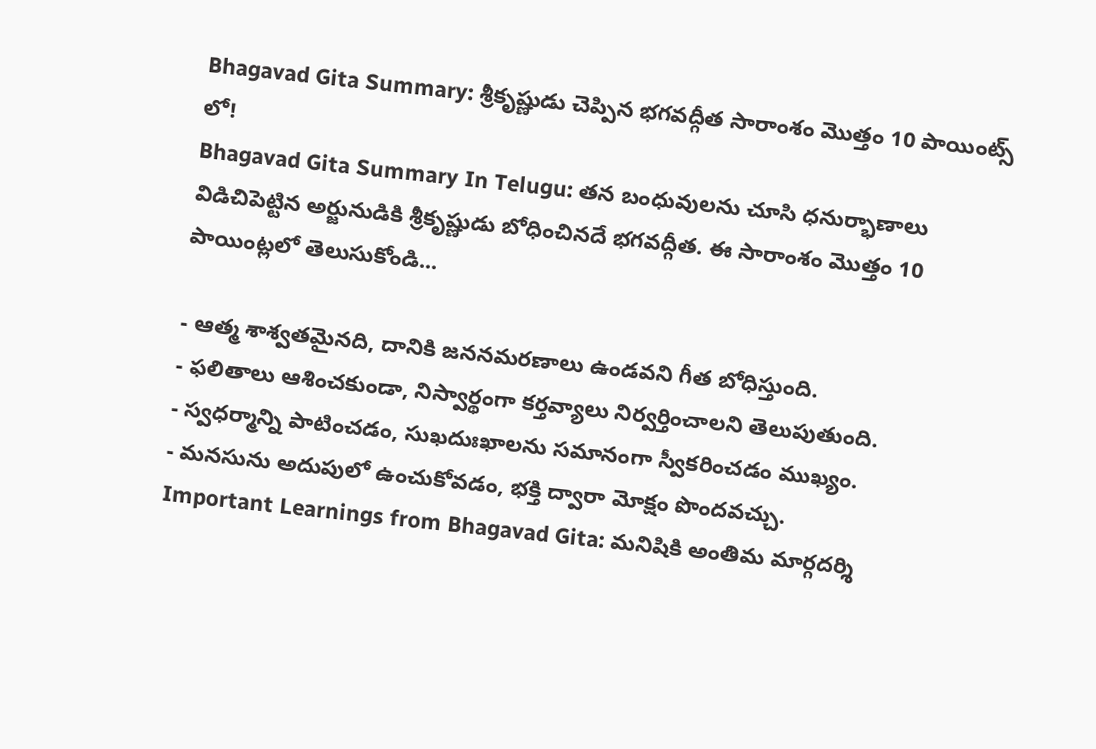Bhagavad Gita Summary: శ్రీకృష్ణుడు చెప్పిన భగవద్గీత సారాంశం మొత్తం 10 పాయింట్స్ లో!
Bhagavad Gita Summary In Telugu: తన బంధువులను చూసి ధనుర్భాణాలు విడిచిపెట్టిన అర్జునుడికి శ్రీకృష్ణుడు బోధించినదే భగవద్గీత. ఈ సారాంశం మొత్తం 10 పాయింట్లలో తెలుసుకోండి...

- ఆత్మ శాశ్వతమైనది, దానికి జననమరణాలు ఉండవని గీత బోధిస్తుంది.
- ఫలితాలు ఆశించకుండా, నిస్వార్థంగా కర్తవ్యాలు నిర్వర్తించాలని తెలుపుతుంది.
- స్వధర్మాన్ని పాటించడం, సుఖదుఃఖాలను సమానంగా స్వీకరించడం ముఖ్యం.
- మనసును అదుపులో ఉంచుకోవడం, భక్తి ద్వారా మోక్షం పొందవచ్చు.
Important Learnings from Bhagavad Gita: మనిషికి అంతిమ మార్గదర్శి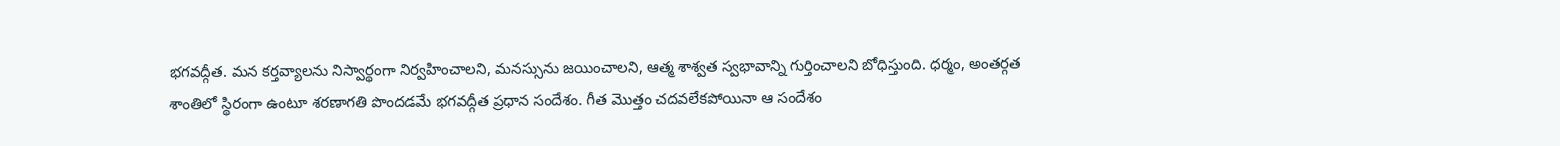భగవద్గీత. మన కర్తవ్యాలను నిస్వార్థంగా నిర్వహించాలని, మనస్సును జయించాలని, ఆత్మ శాశ్వత స్వభావాన్ని గుర్తించాలని బోధిస్తుంది. ధర్మం, అంతర్గత శాంతిలో స్థిరంగా ఉంటూ శరణాగతి పొందడమే భగవద్గీత ప్రధాన సందేశం. గీత మొత్తం చదవలేకపోయినా ఆ సందేశం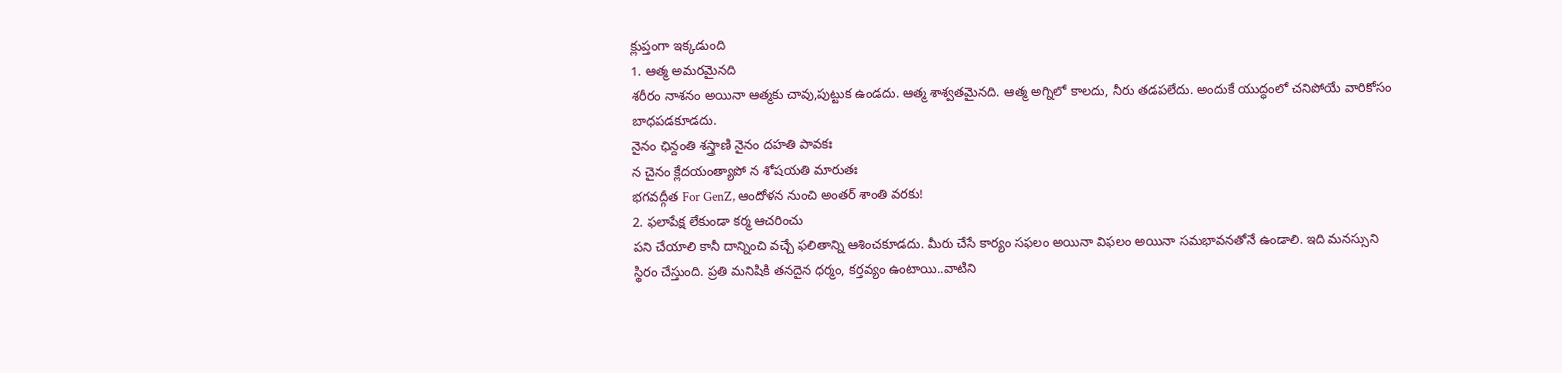క్లుప్తంగా ఇక్కడుంది
1. ఆత్మ అమరమైనది
శరీరం నాశనం అయినా ఆత్మకు చావు,పుట్టుక ఉండదు. ఆత్మ శాశ్వతమైనది. ఆత్మ అగ్నిలో కాలదు, నీరు తడపలేదు. అందుకే యుద్ధంలో చనిపోయే వారికోసం బాధపడకూడదు.
నైనం ఛిన్దంతి శస్త్రాణి నైనం దహతి పావకః
న చైనం క్లేదయంత్యాపో న శోషయతి మారుతః
భగవద్గీత For GenZ, ఆందోళన నుంచి అంతర్ శాంతి వరకు!
2. ఫలాపేక్ష లేకుండా కర్మ ఆచరించు
పని చేయాలి కానీ దాన్నించి వచ్చే ఫలితాన్ని ఆశించకూడదు. మీరు చేసే కార్యం సఫలం అయినా విఫలం అయినా సమభావనతోనే ఉండాలి. ఇది మనస్సుని స్థిరం చేస్తుంది. ప్రతి మనిషికి తనదైన ధర్మం, కర్తవ్యం ఉంటాయి..వాటిని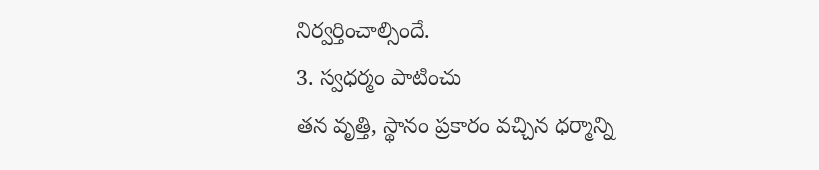నిర్వర్తించాల్సిందే.
3. స్వధర్మం పాటించు
తన వృత్తి, స్థానం ప్రకారం వచ్చిన ధర్మాన్ని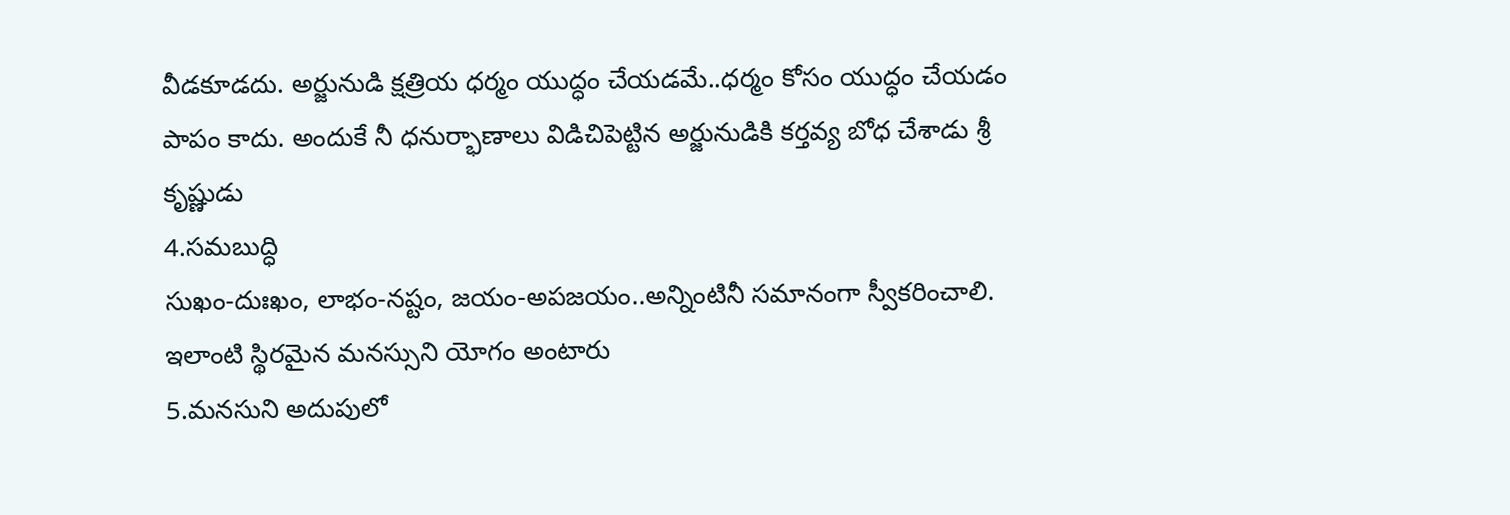వీడకూడదు. అర్జునుడి క్షత్రియ ధర్మం యుద్ధం చేయడమే..ధర్మం కోసం యుద్ధం చేయడం పాపం కాదు. అందుకే నీ ధనుర్భాణాలు విడిచిపెట్టిన అర్జునుడికి కర్తవ్య బోధ చేశాడు శ్రీ కృష్ణుడు
4.సమబుద్ధి
సుఖం-దుఃఖం, లాభం-నష్టం, జయం-అపజయం..అన్నింటినీ సమానంగా స్వీకరించాలి. ఇలాంటి స్థిరమైన మనస్సుని యోగం అంటారు
5.మనసుని అదుపులో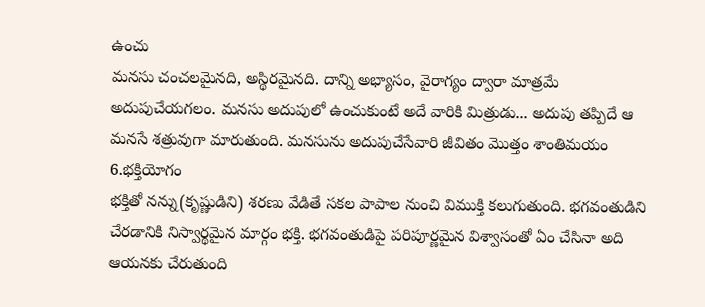ఉంచు
మనసు చంచలమైనది, అస్థిరమైనది. దాన్ని అభ్యాసం, వైరాగ్యం ద్వారా మాత్రమే అదుపుచేయగలం. మనసు అదుపులో ఉంచుకుంటే అదే వారికి మిత్రుడు... అదుపు తప్పిదే ఆ మనసే శత్రువుగా మారుతుంది. మనసును అదుపుచేసేవారి జీవితం మొత్తం శాంతిమయం
6.భక్తియోగం
భక్తితో నన్ను(కృష్ణుడిని) శరణు వేడితే సకల పాపాల నుంచి విముక్తి కలుగుతుంది. భగవంతుడిని చేరడానికి నిస్వార్థమైన మార్గం భక్తి. భగవంతుడిపై పరిపూర్ణమైన విశ్వాసంతో ఏం చేసినా అది ఆయనకు చేరుతుంది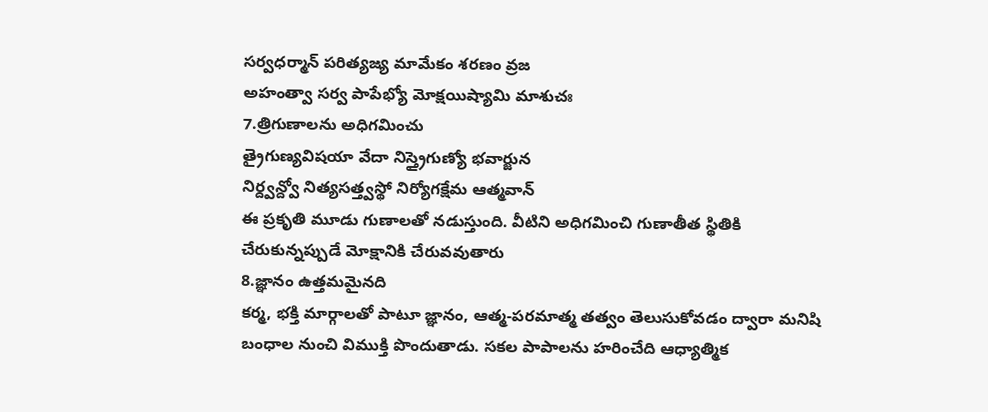సర్వధర్మాన్ పరిత్యజ్య మామేకం శరణం వ్రజ
అహంత్వా సర్వ పాపేభ్యో మోక్షయిష్యామి మాశుచః
7.త్రిగుణాలను అధిగమించు
త్రైగుణ్యవిషయా వేదా నిస్త్రైగుణ్యో భవార్జున
నిర్ద్వన్ద్వో నిత్యసత్త్వస్థో నిర్యోగక్షేమ ఆత్మవాన్
ఈ ప్రకృతి మూడు గుణాలతో నడుస్తుంది. వీటిని అధిగమించి గుణాతీత స్థితికి చేరుకున్నప్పుడే మోక్షానికి చేరువవుతారు
8.జ్ఞానం ఉత్తమమైనది
కర్మ, భక్తి మార్గాలతో పాటూ జ్ఞానం, ఆత్మ-పరమాత్మ తత్వం తెలుసుకోవడం ద్వారా మనిషి బంధాల నుంచి విముక్తి పొందుతాడు. సకల పాపాలను హరించేది ఆధ్యాత్మిక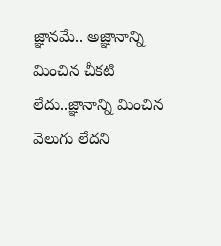జ్ఞానమే.. అజ్ఞానాన్ని మించిన చీకటి లేదు..జ్ఞానాన్ని మించిన వెలుగు లేదని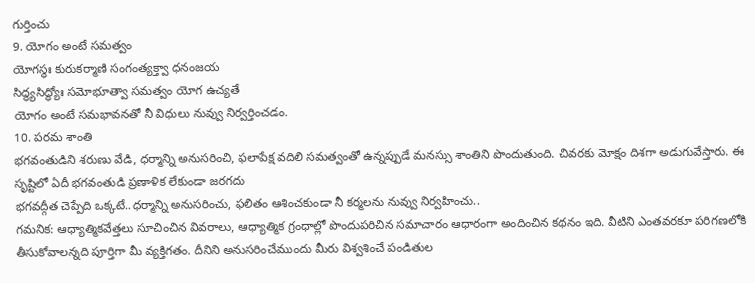గుర్తించు
9. యోగం అంటే సమత్వం
యోగస్థః కురుకర్మాణి సంగంత్యక్త్వా ధనంజయ
సిద్ధ్యసిద్ధ్యోః సమోభూత్వా సమత్వం యోగ ఉచ్యతే
యోగం అంటే సమభావనతో నీ విధులు నువ్వు నిర్వర్తించడం.
10. పరమ శాంతి
భగవంతుడిని శరుణు వేడి, ధర్మాన్ని అనుసరించి, ఫలాపేక్ష వదిలి సమత్వంతో ఉన్నప్పుడే మనస్సు శాంతిని పొందుతుంది. చివరకు మోక్షం దిశగా అడుగువేస్తారు. ఈ సృష్టిలో ఏదీ భగవంతుడి ప్రణాళిక లేకుండా జరగదు
భగవద్గీత చెప్పేది ఒక్కటే..ధర్మాన్ని అనుసరించు, ఫలితం ఆశించకుండా నీ కర్మలను నువ్వు నిర్వహించు..
గమనిక: ఆధ్యాత్మికవేత్తలు సూచించిన వివరాలు, ఆధ్యాత్మిక గ్రంధాల్లో పొందుపరిచిన సమాచారం ఆధారంగా అందించిన కథనం ఇది. వీటిని ఎంతవరకూ పరిగణలోకి తీసుకోవాలన్నది పూర్తిగా మీ వ్యక్తిగతం. దీనిని అనుసరించేముందు మీరు విశ్వశించే పండితుల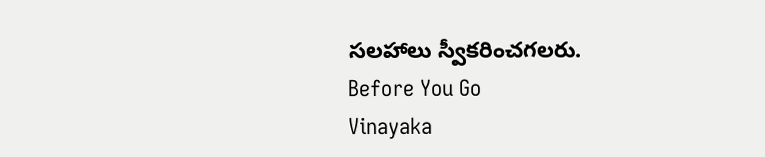సలహాలు స్వీకరించగలరు.
Before You Go
Vinayaka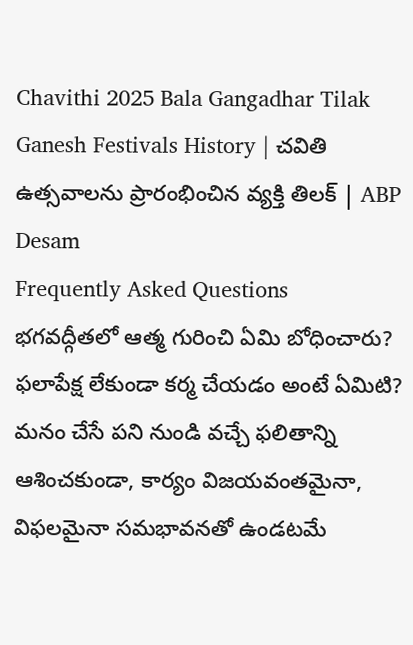Chavithi 2025 Bala Gangadhar Tilak Ganesh Festivals History | చవితి ఉత్సవాలను ప్రారంభించిన వ్యక్తి తిలక్ | ABP Desam
Frequently Asked Questions
భగవద్గీతలో ఆత్మ గురించి ఏమి బోధించారు?
ఫలాపేక్ష లేకుండా కర్మ చేయడం అంటే ఏమిటి?
మనం చేసే పని నుండి వచ్చే ఫలితాన్ని ఆశించకుండా, కార్యం విజయవంతమైనా, విఫలమైనా సమభావనతో ఉండటమే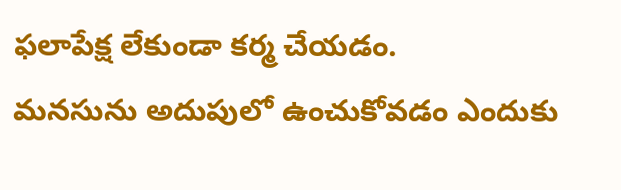ఫలాపేక్ష లేకుండా కర్మ చేయడం.
మనసును అదుపులో ఉంచుకోవడం ఎందుకు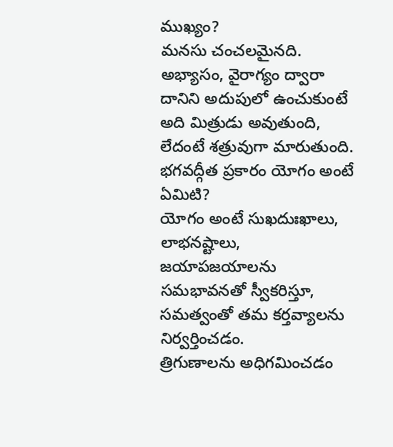ముఖ్యం?
మనసు చంచలమైనది. అభ్యాసం, వైరాగ్యం ద్వారా దానిని అదుపులో ఉంచుకుంటే అది మిత్రుడు అవుతుంది, లేదంటే శత్రువుగా మారుతుంది.
భగవద్గీత ప్రకారం యోగం అంటే ఏమిటి?
యోగం అంటే సుఖదుఃఖాలు, లాభనష్టాలు, జయాపజయాలను సమభావనతో స్వీకరిస్తూ, సమత్వంతో తమ కర్తవ్యాలను నిర్వర్తించడం.
త్రిగుణాలను అధిగమించడం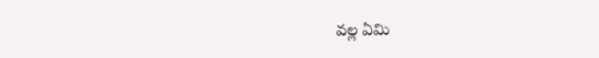వల్ల ఏమి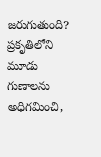జరుగుతుంది?
ప్రకృతిలోని మూడు గుణాలను అధిగమించి,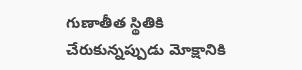గుణాతీత స్థితికి చేరుకున్నప్పుడు మోక్షానికి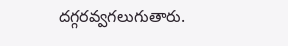దగ్గరవ్వగలుగుతారు.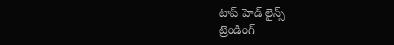టాప్ హెడ్ లైన్స్
ట్రెండింగ్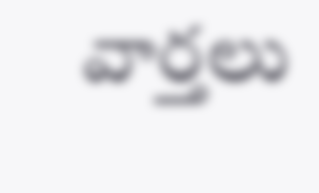వార్తలు